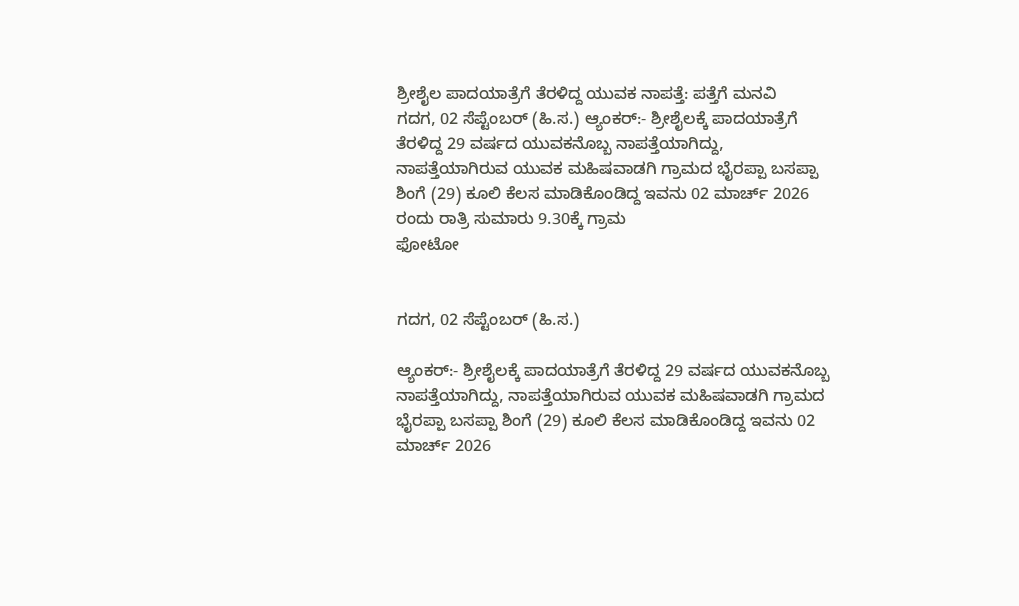ಶ್ರೀಶೈಲ ಪಾದಯಾತ್ರೆಗೆ ತೆರಳಿದ್ದ ಯುವಕ ನಾಪತ್ತೆ: ಪತ್ತೆಗೆ ಮನವಿ
ಗದಗ, 02 ಸೆಪ್ಟೆಂಬರ್ (ಹಿ.ಸ.) ಆ್ಯಂಕರ್:- ಶ್ರೀಶೈಲಕ್ಕೆ ಪಾದಯಾತ್ರೆಗೆ ತೆರಳಿದ್ದ 29 ವರ್ಷದ ಯುವಕನೊಬ್ಬ ನಾಪತ್ತೆಯಾಗಿದ್ದು, ನಾಪತ್ತೆಯಾಗಿರುವ ಯುವಕ ಮಹಿಷವಾಡಗಿ ಗ್ರಾಮದ ಭೈರಪ್ಪಾ ಬಸಪ್ಪಾ ಶಿಂಗೆ (29) ಕೂಲಿ ಕೆಲಸ ಮಾಡಿಕೊಂಡಿದ್ದ ಇವನು 02 ಮಾರ್ಚ್ 2026 ರಂದು ರಾತ್ರಿ ಸುಮಾರು 9.30ಕ್ಕೆ ಗ್ರಾಮ
ಫೋಟೋ


ಗದಗ, 02 ಸೆಪ್ಟೆಂಬರ್ (ಹಿ.ಸ.)

ಆ್ಯಂಕರ್:- ಶ್ರೀಶೈಲಕ್ಕೆ ಪಾದಯಾತ್ರೆಗೆ ತೆರಳಿದ್ದ 29 ವರ್ಷದ ಯುವಕನೊಬ್ಬ ನಾಪತ್ತೆಯಾಗಿದ್ದು, ನಾಪತ್ತೆಯಾಗಿರುವ ಯುವಕ ಮಹಿಷವಾಡಗಿ ಗ್ರಾಮದ ಭೈರಪ್ಪಾ ಬಸಪ್ಪಾ ಶಿಂಗೆ (29) ಕೂಲಿ ಕೆಲಸ ಮಾಡಿಕೊಂಡಿದ್ದ ಇವನು 02 ಮಾರ್ಚ್ 2026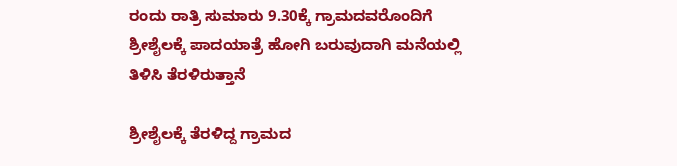ರಂದು ರಾತ್ರಿ ಸುಮಾರು 9.30ಕ್ಕೆ ಗ್ರಾಮದವರೊಂದಿಗೆ ಶ್ರೀಶೈಲಕ್ಕೆ ಪಾದಯಾತ್ರೆ ಹೋಗಿ ಬರುವುದಾಗಿ ಮನೆಯಲ್ಲಿ ತಿಳಿಸಿ ತೆರಳಿರುತ್ತಾನೆ

ಶ್ರೀಶೈಲಕ್ಕೆ ತೆರಳಿದ್ದ ಗ್ರಾಮದ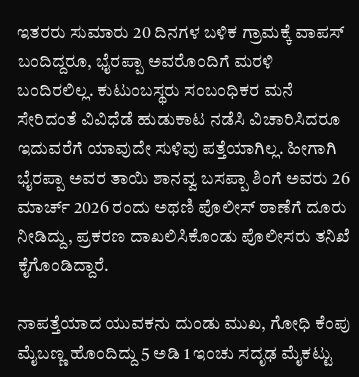ಇತರರು ಸುಮಾರು 20 ದಿನಗಳ ಬಳಿಕ ಗ್ರಾಮಕ್ಕೆ ವಾಪಸ್ ಬಂದಿದ್ದರೂ, ಭೈರಪ್ಪಾ ಅವರೊಂದಿಗೆ ಮರಳಿ ಬಂದಿರಲಿಲ್ಲ. ಕುಟುಂಬಸ್ಥರು ಸಂಬಂಧಿಕರ ಮನೆ ಸೇರಿದಂತೆ ವಿವಿಧೆಡೆ ಹುಡುಕಾಟ ನಡೆಸಿ ವಿಚಾರಿಸಿದರೂ ಇದುವರೆಗೆ ಯಾವುದೇ ಸುಳಿವು ಪತ್ತೆಯಾಗಿಲ್ಲ. ಹೀಗಾಗಿ ಭೈರಪ್ಪಾ ಅವರ ತಾಯಿ ಶಾನವ್ವ ಬಸಪ್ಪಾ ಶಿಂಗೆ ಅವರು 26 ಮಾರ್ಚ್ 2026 ರಂದು ಅಥಣಿ ಪೊಲೀಸ್ ಠಾಣೆಗೆ ದೂರು ನೀಡಿದ್ದು, ಪ್ರಕರಣ ದಾಖಲಿಸಿಕೊಂಡು ಪೊಲೀಸರು ತನಿಖೆ ಕೈಗೊಂಡಿದ್ದಾರೆ.

ನಾಪತ್ತೆಯಾದ ಯುವಕನು ದುಂಡು ಮುಖ, ಗೋಧಿ ಕೆಂಪು ಮೈಬಣ್ಣ ಹೊಂದಿದ್ದು 5 ಅಡಿ 1 ಇಂಚು ಸದೃಢ ಮೈಕಟ್ಟು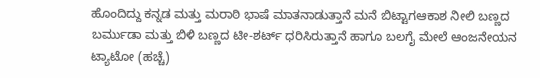ಹೊಂದಿದ್ದು ಕನ್ನಡ ಮತ್ತು ಮರಾಠಿ ಭಾಷೆ ಮಾತನಾಡುತ್ತಾನೆ ಮನೆ ಬಿಟ್ಟಾಗಆಕಾಶ ನೀಲಿ ಬಣ್ಣದ ಬರ್ಮುಡಾ ಮತ್ತು ಬಿಳಿ ಬಣ್ಣದ ಟೀ-ಶರ್ಟ್ ಧರಿಸಿರುತ್ತಾನೆ ಹಾಗೂ ಬಲಗೈ ಮೇಲೆ ಆಂಜನೇಯನ ಟ್ಯಾಟೋ (ಹಚ್ಚೆ)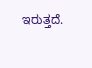ಇರುತ್ತದೆ.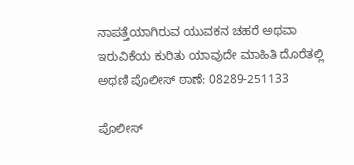ನಾಪತ್ತೆಯಾಗಿರುವ ಯುವಕನ ಚಹರೆ ಅಥವಾ ಇರುವಿಕೆಯ ಕುರಿತು ಯಾವುದೇ ಮಾಹಿತಿ ದೊರೆತಲ್ಲಿ ಅಥಣಿ ಪೊಲೀಸ್ ಠಾಣೆ: 08289-251133

ಪೊಲೀಸ್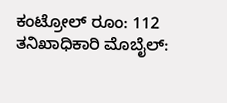ಕಂಟ್ರೋಲ್ ರೂಂ: 112 ತನಿಖಾಧಿಕಾರಿ ಮೊಬೈಲ್: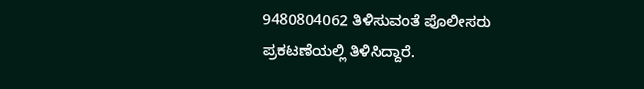9480804062 ತಿಳಿಸುವಂತೆ ಪೊಲೀಸರು ಪ್ರಕಟಣೆಯಲ್ಲಿ ತಿಳಿಸಿದ್ದಾರೆ.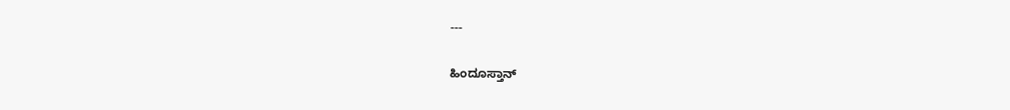---

ಹಿಂದೂಸ್ತಾನ್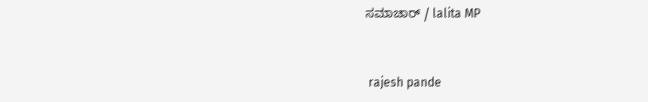ಸಮಾಚಾರ್ / lalita MP


 rajesh pande